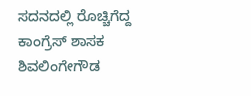ಸದನದಲ್ಲಿ ರೊಚ್ಚಿಗೆದ್ದ ಕಾಂಗ್ರೆಸ್ ಶಾಸಕ ಶಿವಲಿಂಗೇಗೌಡ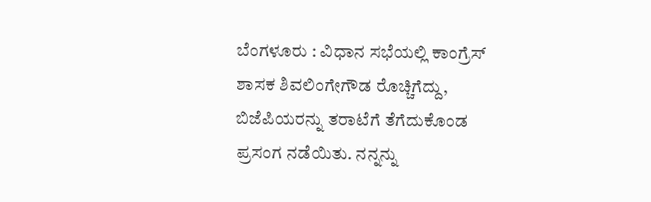ಬೆಂಗಳೂರು : ವಿಧಾನ ಸಭೆಯಲ್ಲಿ ಕಾಂಗ್ರೆಸ್ ಶಾಸಕ ಶಿವಲಿಂಗೇಗೌಡ ರೊಚ್ಚಿಗೆದ್ದು, ಬಿಜೆಪಿಯರನ್ನು ತರಾಟೆಗೆ ತೆಗೆದುಕೊಂಡ ಪ್ರಸಂಗ ನಡೆಯಿತು. ನನ್ನನ್ನು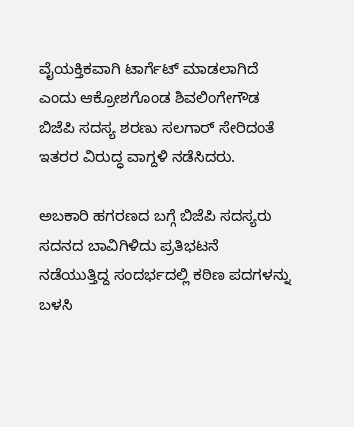ವೈಯಕ್ತಿಕವಾಗಿ ಟಾರ್ಗೆಟ್ ಮಾಡಲಾಗಿದೆ ಎಂದು ಆಕ್ರೋಶಗೊಂಡ ಶಿವಲಿಂಗೇಗೌಡ ಬಿಜೆಪಿ ಸದಸ್ಯ ಶರಣು ಸಲಗಾರ್ ಸೇರಿದಂತೆ ಇತರರ ವಿರುದ್ಧ ವಾಗ್ದಳಿ ನಡೆಸಿದರು.

ಅಬಕಾರಿ ಹಗರಣದ ಬಗ್ಗೆ ಬಿಜೆಪಿ ಸದಸ್ಯರು ಸದನದ ಬಾವಿಗಿಳಿದು ಪ್ರತಿಭಟನೆ ನಡೆಯುತ್ತಿದ್ದ ಸಂದರ್ಭದಲ್ಲಿ ಕಠಿಣ ಪದಗಳನ್ನು ಬಳಸಿ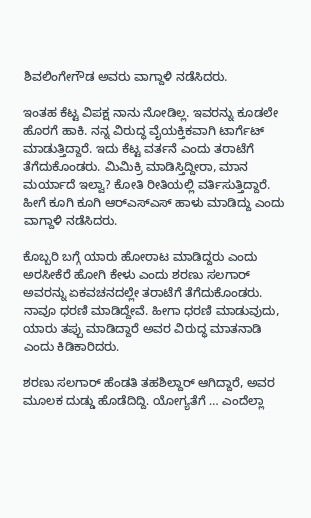ಶಿವಲಿಂಗೇಗೌಡ ಅವರು ವಾಗ್ದಾಳಿ ನಡೆಸಿದರು.

ಇಂತಹ ಕೆಟ್ಟ ವಿಪಕ್ಷ ನಾನು ನೋಡಿಲ್ಲ. ಇವರನ್ನು ಕೂಡಲೇ ಹೊರಗೆ ಹಾಕಿ. ನನ್ನ ವಿರುದ್ಧ ವೈಯಕ್ತಿಕವಾಗಿ ಟಾರ್ಗೆಟ್ ಮಾಡುತ್ತಿದ್ದಾರೆ. ಇದು ಕೆಟ್ಟ ವರ್ತನೆ ಎಂದು ತರಾಟೆಗೆ ತೆಗೆದುಕೊಂಡರು. ಮಿಮಿಕ್ರಿ ಮಾಡಿಸ್ತಿದ್ದೀರಾ, ಮಾನ ಮರ್ಯಾದೆ ಇಲ್ವಾ? ಕೋತಿ ರೀತಿಯಲ್ಲಿ ವರ್ತಿಸುತ್ತಿದ್ದಾರೆ. ಹೀಗೆ ಕೂಗಿ ಕೂಗಿ ಆರ್‌ಎಸ್ಎಸ್ ಹಾಳು ಮಾಡಿದ್ದು ಎಂದು ವಾಗ್ದಾಳಿ ನಡೆಸಿದರು.

ಕೊಬ್ಬರಿ ಬಗ್ಗೆ ಯಾರು ಹೋರಾಟ ಮಾಡಿದ್ದರು ಎಂದು ಅರಸೀಕೆರೆ ಹೋಗಿ ಕೇಳು ಎಂದು ಶರಣು ಸಲಗಾರ್ ಅವರನ್ನು ಏಕವಚನದಲ್ಲೇ ತರಾಟೆಗೆ ತೆಗೆದುಕೊಂಡರು. ನಾವೂ ಧರಣಿ ಮಾಡಿದ್ದೇವೆ. ಹೀಗಾ ಧರಣಿ ಮಾಡುವುದು, ಯಾರು ತಪ್ಪು ಮಾಡಿದ್ದಾರೆ ಅವರ ವಿರುದ್ಧ ಮಾತನಾಡಿ ಎಂದು ಕಿಡಿಕಾರಿದರು.

ಶರಣು ಸಲಗಾರ್ ಹೆಂಡತಿ ತಹಶಿಲ್ದಾರ್ ಆಗಿದ್ದಾರೆ, ಅವರ ಮೂಲಕ ದುಡ್ಡು ಹೊಡೆದಿದ್ದಿ. ಯೋಗ್ಯತೆಗೆ … ಎಂದೆಲ್ಲಾ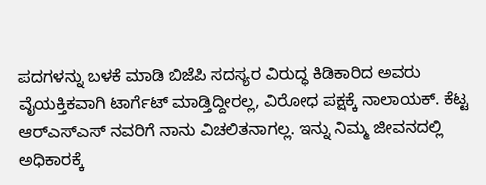ಪದಗಳನ್ನು ಬಳಕೆ ಮಾಡಿ ಬಿಜೆಪಿ ಸದಸ್ಯರ ವಿರುದ್ಧ ಕಿಡಿಕಾರಿದ ಅವರು ವೈಯಕ್ತಿಕವಾಗಿ ಟಾರ್ಗೆಟ್ ಮಾಡ್ತಿದ್ದೀರಲ್ಲ, ವಿರೋಧ ಪಕ್ಷಕ್ಕೆ ನಾಲಾಯಕ್. ಕೆಟ್ಟ ಆರ್‌ಎಸ್ಎಸ್‌ ನವರಿಗೆ ನಾನು ವಿಚಲಿತನಾಗಲ್ಲ. ಇನ್ನು ನಿಮ್ಮ ಜೀವನದಲ್ಲಿ ಅಧಿಕಾರಕ್ಕೆ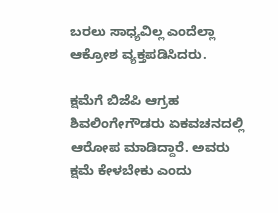ಬರಲು ಸಾಧ್ಯವಿಲ್ಲ ಎಂದೆಲ್ಲಾ ಆಕ್ರೋಶ ವ್ಯಕ್ತಪಡಿಸಿದರು.

ಕ್ಷಮೆಗೆ ಬಿಜೆಪಿ ಆಗ್ರಹ
ಶಿವಲಿಂಗೇಗೌಡರು ಏಕವಚನದಲ್ಲಿ ಆರೋಪ ಮಾಡಿದ್ದಾರೆ. ಅವರು ಕ್ಷಮೆ ಕೇಳಬೇಕು ಎಂದು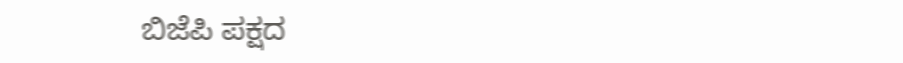ಬಿಜೆಪಿ ಪಕ್ಷದ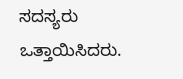ಸದಸ್ಯರು ಒತ್ತಾಯಿಸಿದರು.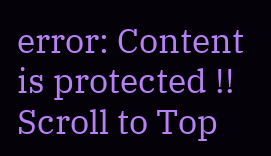error: Content is protected !!
Scroll to Top